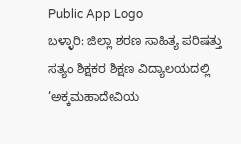Public App Logo
ಬಳ್ಳಾರಿ: ಜಿಲ್ಲಾ ಶರಣ ಸಾಹಿತ್ಯ ಪರಿಷತ್ತು ಸತ್ಯಂ ಶಿಕ್ಷಕರ ಶಿಕ್ಷಣ ವಿದ್ಯಾಲಯದಲ್ಲಿ ’ಅಕ್ಕಮಹಾದೇವಿಯ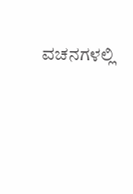ವಚನಗಳಲ್ಲಿ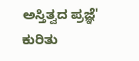ಅಸ್ತಿತ್ವದ ಪ್ರಜ್ಞೆ' ಕುರಿತು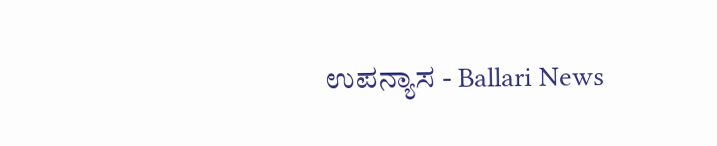ಉಪನ್ಯಾಸ - Ballari News